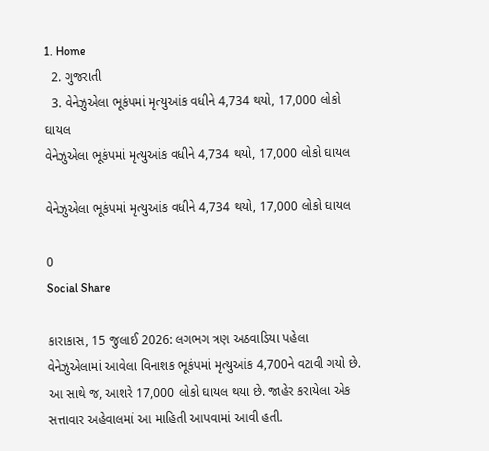1. Home
  2. ગુજરાતી
  3. વેનેઝુએલા ભૂકંપમાં મૃત્યુઆંક વધીને 4,734 થયો, 17,000 લોકો ઘાયલ
વેનેઝુએલા ભૂકંપમાં મૃત્યુઆંક વધીને 4,734 થયો, 17,000 લોકો ઘાયલ

વેનેઝુએલા ભૂકંપમાં મૃત્યુઆંક વધીને 4,734 થયો, 17,000 લોકો ઘાયલ

0
Social Share

કારાકાસ, 15 જુલાઈ 2026: લગભગ ત્રણ અઠવાડિયા પહેલા વેનેઝુએલામાં આવેલા વિનાશક ભૂકંપમાં મૃત્યુઆંક 4,700ને વટાવી ગયો છે. આ સાથે જ, આશરે 17,000 લોકો ઘાયલ થયા છે. જાહેર કરાયેલા એક સત્તાવાર અહેવાલમાં આ માહિતી આપવામાં આવી હતી.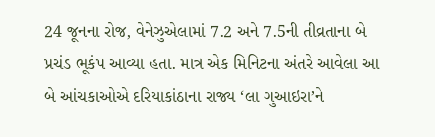24 જૂનના રોજ, વેનેઝુએલામાં 7.2 અને 7.5ની તીવ્રતાના બે પ્રચંડ ભૂકંપ આવ્યા હતા. માત્ર એક મિનિટના અંતરે આવેલા આ બે આંચકાઓએ દરિયાકાંઠાના રાજ્ય ‘લા ગુઆઇરા’ને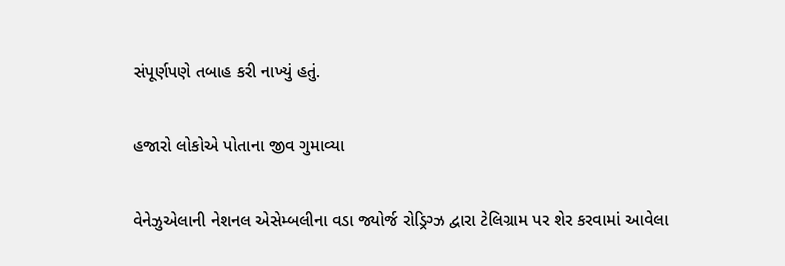સંપૂર્ણપણે તબાહ કરી નાખ્યું હતું.

હજારો લોકોએ પોતાના જીવ ગુમાવ્યા

વેનેઝુએલાની નેશનલ એસેમ્બલીના વડા જ્યોર્જ રોડ્રિગ્ઝ દ્વારા ટેલિગ્રામ પર શેર કરવામાં આવેલા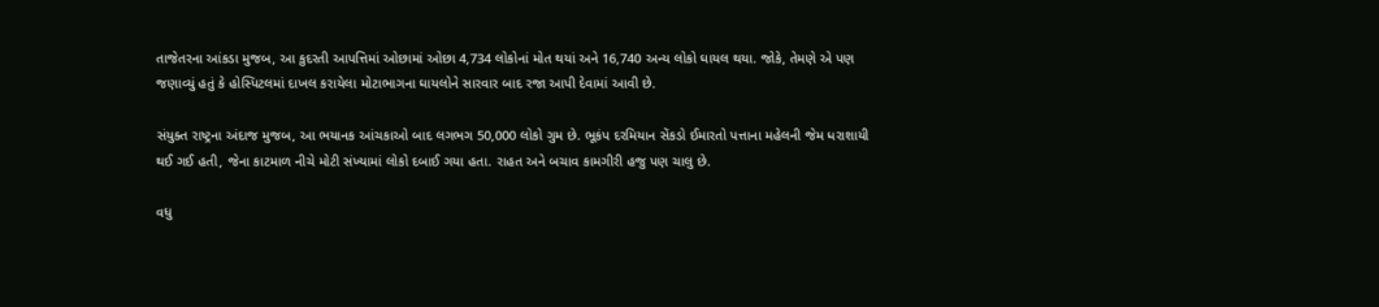તાજેતરના આંકડા મુજબ, આ કુદરતી આપત્તિમાં ઓછામાં ઓછા 4,734 લોકોનાં મોત થયાં અને 16,740 અન્ય લોકો ઘાયલ થયા. જોકે, તેમણે એ પણ જણાવ્યું હતું કે હોસ્પિટલમાં દાખલ કરાયેલા મોટાભાગના ઘાયલોને સારવાર બાદ રજા આપી દેવામાં આવી છે.

સંયુક્ત રાષ્ટ્રના અંદાજ મુજબ, આ ભયાનક આંચકાઓ બાદ લગભગ 50,000 લોકો ગુમ છે. ભૂકંપ દરમિયાન સેંકડો ઈમારતો પત્તાના મહેલની જેમ ધરાશાયી થઈ ગઈ હતી, જેના કાટમાળ નીચે મોટી સંખ્યામાં લોકો દબાઈ ગયા હતા. રાહત અને બચાવ કામગીરી હજુ પણ ચાલુ છે.

વધુ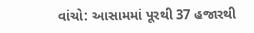વાંચો: આસામમાં પૂરથી 37 હજારથી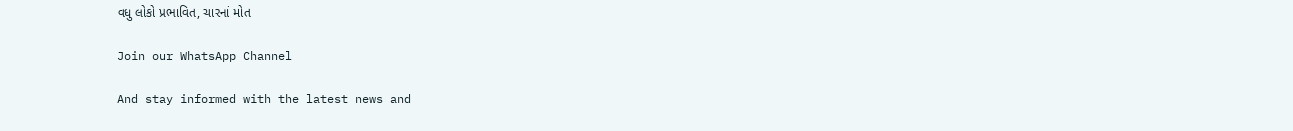વધુ લોકો પ્રભાવિત, ચારનાં મોત

Join our WhatsApp Channel

And stay informed with the latest news and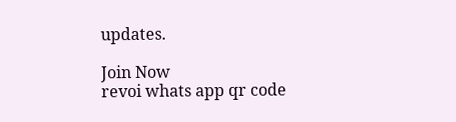updates.

Join Now
revoi whats app qr code